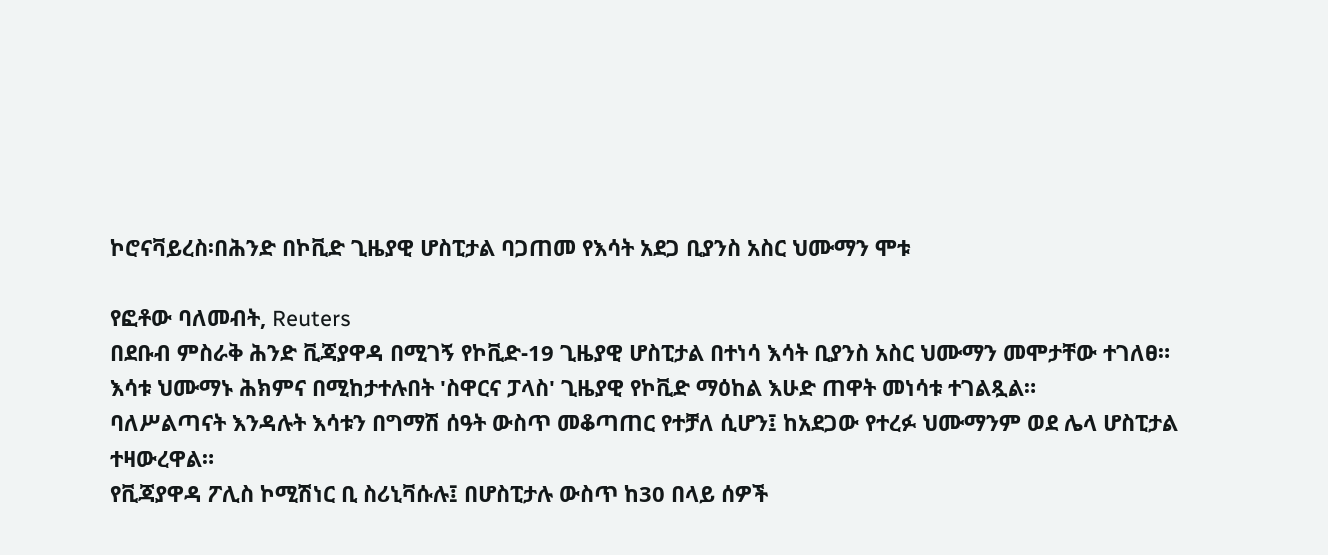ኮሮናቫይረስ፡በሕንድ በኮቪድ ጊዜያዊ ሆስፒታል ባጋጠመ የእሳት አደጋ ቢያንስ አስር ህሙማን ሞቱ

የፎቶው ባለመብት, Reuters
በደቡብ ምስራቅ ሕንድ ቪጃያዋዳ በሚገኝ የኮቪድ-19 ጊዜያዊ ሆስፒታል በተነሳ እሳት ቢያንስ አስር ህሙማን መሞታቸው ተገለፀ።
እሳቱ ህሙማኑ ሕክምና በሚከታተሉበት 'ስዋርና ፓላስ' ጊዜያዊ የኮቪድ ማዕከል እሁድ ጠዋት መነሳቱ ተገልጿል።
ባለሥልጣናት እንዳሉት እሳቱን በግማሽ ሰዓት ውስጥ መቆጣጠር የተቻለ ሲሆን፤ ከአደጋው የተረፉ ህሙማንም ወደ ሌላ ሆስፒታል ተዛውረዋል።
የቪጃያዋዳ ፖሊስ ኮሚሽነር ቢ ስሪኒቫሱሉ፤ በሆስፒታሉ ውስጥ ከ30 በላይ ሰዎች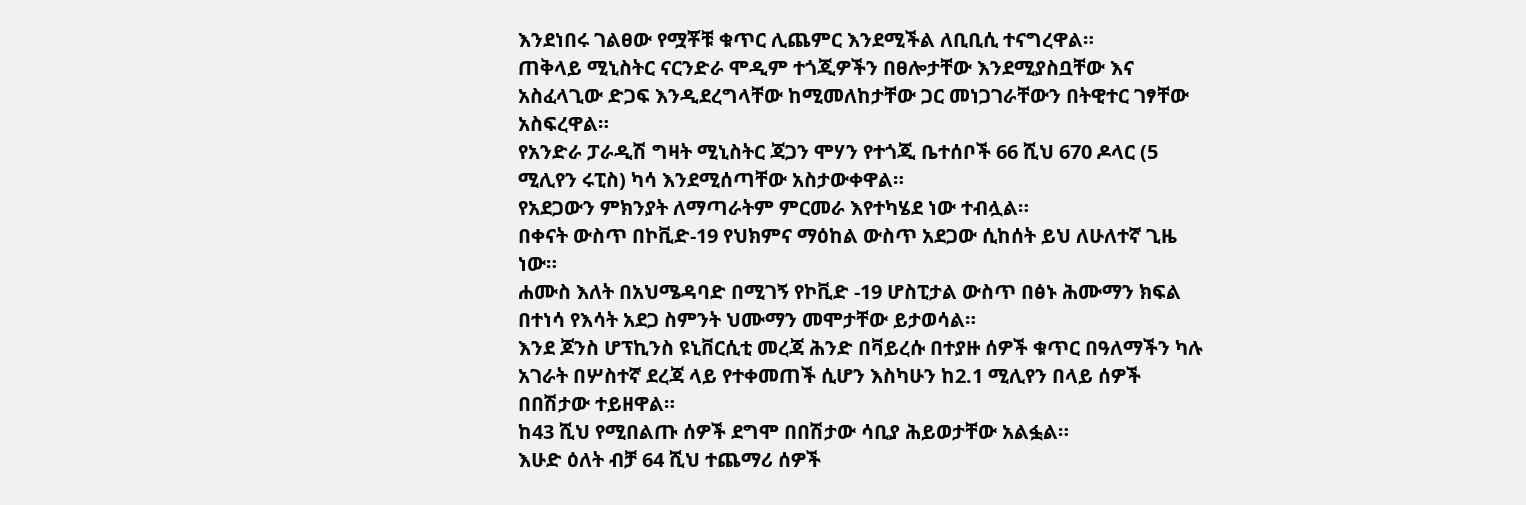እንደነበሩ ገልፀው የሟቾቹ ቁጥር ሊጨምር እንደሚችል ለቢቢሲ ተናግረዋል።
ጠቅላይ ሚኒስትር ናርንድራ ሞዲም ተጎጂዎችን በፀሎታቸው እንደሚያስቧቸው እና አስፈላጊው ድጋፍ እንዲደረግላቸው ከሚመለከታቸው ጋር መነጋገራቸውን በትዊተር ገፃቸው አስፍረዋል።
የአንድራ ፓራዲሽ ግዛት ሚኒስትር ጃጋን ሞሃን የተጎጂ ቤተሰቦች 66 ሺህ 670 ዶላር (5 ሚሊየን ሩፒስ) ካሳ እንደሚሰጣቸው አስታውቀዋል።
የአደጋውን ምክንያት ለማጣራትም ምርመራ እየተካሄደ ነው ተብሏል።
በቀናት ውስጥ በኮቪድ-19 የህክምና ማዕከል ውስጥ አደጋው ሲከሰት ይህ ለሁለተኛ ጊዜ ነው።
ሐሙስ እለት በአህሜዳባድ በሚገኝ የኮቪድ -19 ሆስፒታል ውስጥ በፅኑ ሕሙማን ክፍል በተነሳ የእሳት አደጋ ስምንት ህሙማን መሞታቸው ይታወሳል።
እንደ ጆንስ ሆፕኪንስ ዩኒቨርሲቲ መረጃ ሕንድ በቫይረሱ በተያዙ ሰዎች ቁጥር በዓለማችን ካሉ አገራት በሦስተኛ ደረጃ ላይ የተቀመጠች ሲሆን እስካሁን ከ2.1 ሚሊየን በላይ ሰዎች በበሽታው ተይዘዋል።
ከ43 ሺህ የሚበልጡ ሰዎች ደግሞ በበሽታው ሳቢያ ሕይወታቸው አልፏል።
እሁድ ዕለት ብቻ 64 ሺህ ተጨማሪ ሰዎች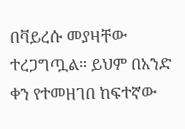በቫይረሱ መያዛቸው ተረጋግጧል። ይህም በአንድ ቀን የተመዘገበ ከፍተኛው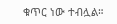ቁጥር ነው ተብሏል።